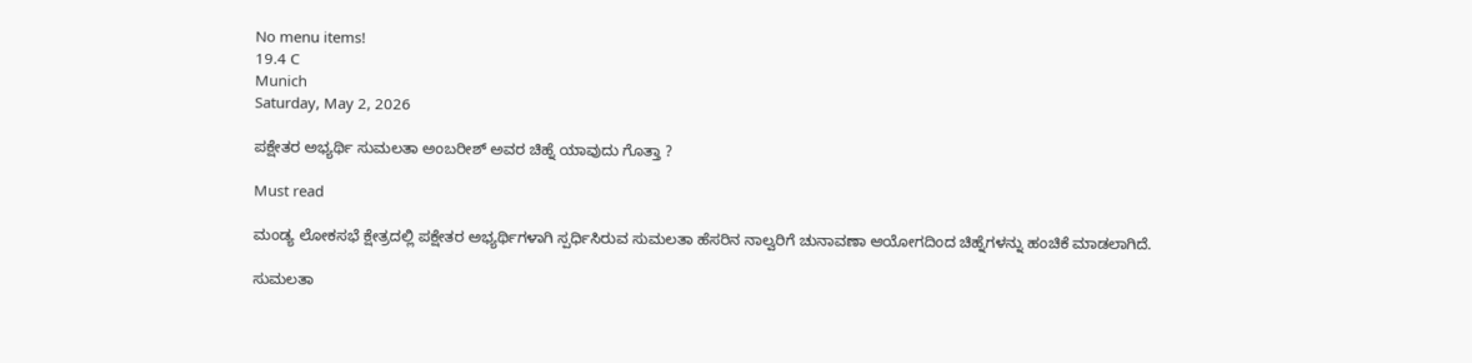No menu items!
19.4 C
Munich
Saturday, May 2, 2026

ಪಕ್ಷೇತರ ಅಭ್ಯರ್ಥಿ ಸುಮಲತಾ ಅಂಬರೀಶ್ ಅವರ ಚಿಹ್ನೆ ಯಾವುದು ಗೊತ್ತಾ ?

Must read

ಮಂಡ್ಯ ಲೋಕಸಭೆ ಕ್ಷೇತ್ರದಲ್ಲಿ ಪಕ್ಷೇತರ ಅಭ್ಯರ್ಥಿಗಳಾಗಿ ಸ್ಪರ್ಧಿಸಿರುವ ಸುಮಲತಾ ಹೆಸರಿನ ನಾಲ್ವರಿಗೆ ಚುನಾವಣಾ ಆಯೋಗದಿಂದ ಚಿಹ್ನೆಗಳನ್ನು ಹಂಚಿಕೆ ಮಾಡಲಾಗಿದೆ.

ಸುಮಲತಾ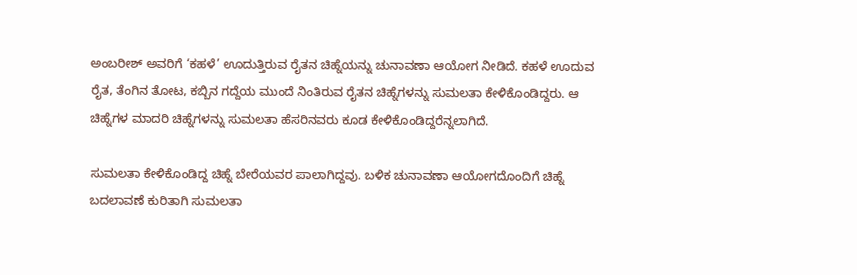ಅಂಬರೀಶ್ ಅವರಿಗೆ ‘ಕಹಳೆ’ ಊದುತ್ತಿರುವ ರೈತನ ಚಿಹ್ನೆಯನ್ನು ಚುನಾವಣಾ ಆಯೋಗ ನೀಡಿದೆ. ಕಹಳೆ ಊದುವ ರೈತ, ತೆಂಗಿನ ತೋಟ, ಕಬ್ಬಿನ ಗದ್ದೆಯ ಮುಂದೆ ನಿಂತಿರುವ ರೈತನ ಚಿಹ್ನೆಗಳನ್ನು ಸುಮಲತಾ ಕೇಳಿಕೊಂಡಿದ್ದರು. ಆ ಚಿಹ್ನೆಗಳ ಮಾದರಿ ಚಿಹ್ನೆಗಳನ್ನು ಸುಮಲತಾ ಹೆಸರಿನವರು ಕೂಡ ಕೇಳಿಕೊಂಡಿದ್ದರೆನ್ನಲಾಗಿದೆ.

ಸುಮಲತಾ ಕೇಳಿಕೊಂಡಿದ್ದ ಚಿಹ್ನೆ ಬೇರೆಯವರ ಪಾಲಾಗಿದ್ದವು. ಬಳಿಕ ಚುನಾವಣಾ ಆಯೋಗದೊಂದಿಗೆ ಚಿಹ್ನೆ ಬದಲಾವಣೆ ಕುರಿತಾಗಿ ಸುಮಲತಾ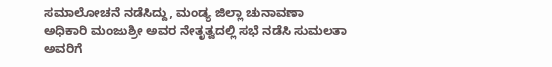ಸಮಾಲೋಚನೆ ನಡೆಸಿದ್ದು, ಮಂಡ್ಯ ಜಿಲ್ಲಾ ಚುನಾವಣಾ ಅಧಿಕಾರಿ ಮಂಜುಶ್ರೀ ಅವರ ನೇತೃತ್ವದಲ್ಲಿ ಸಭೆ ನಡೆಸಿ ಸುಮಲತಾ ಅವರಿಗೆ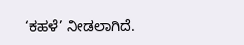‘ಕಹಳೆ’ ನೀಡಲಾಗಿದೆ.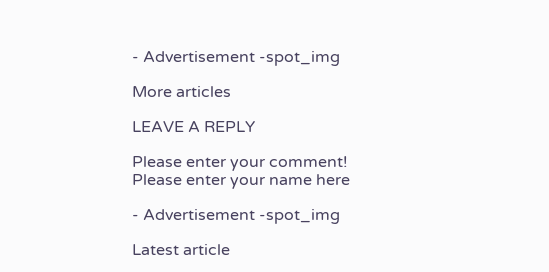- Advertisement -spot_img

More articles

LEAVE A REPLY

Please enter your comment!
Please enter your name here

- Advertisement -spot_img

Latest article